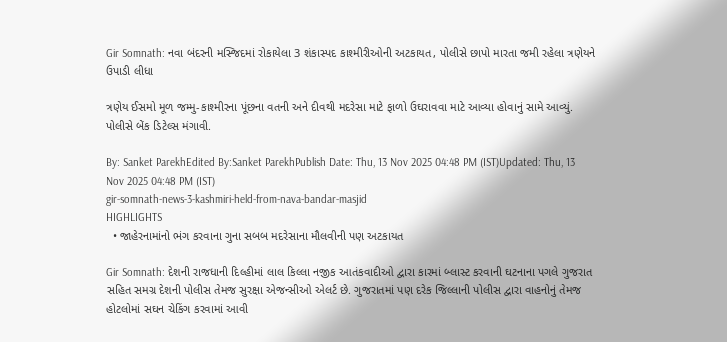Gir Somnath: નવા બંદરની મસ્જિદમાં રોકાયેલા 3 શંકાસ્પદ કાશ્મીરીઓની અટકાયત, પોલીસે છાપો મારતા જમી રહેલા ત્રણેયને ઉપાડી લીધા

ત્રણેય ઈસમો મૂળ જમ્મુ-કાશ્મીરના પૂંછના વતની અને દીવથી મદરેસા માટે ફાળો ઉઘરાવવા માટે આવ્યા હોવાનું સામે આવ્યું. પોલીસે બેંક ડિટેલ્સ મંગાવી.

By: Sanket ParekhEdited By:Sanket ParekhPublish Date: Thu, 13 Nov 2025 04:48 PM (IST)Updated: Thu, 13 Nov 2025 04:48 PM (IST)
gir-somnath-news-3-kashmiri-held-from-nava-bandar-masjid
HIGHLIGHTS
  • જાહેરનામાંનો ભંગ કરવાના ગુના સબબ મદરેસાના મૌલવીની પણ અટકાયત

Gir Somnath: દેશની રાજધાની દિલ્હીમાં લાલ કિલ્લા નજીક આતંકવાદીઓ દ્વારા કારમાં બ્લાસ્ટ કરવાની ઘટનાના પગલે ગુજરાત સહિત સમગ્ર દેશની પોલીસ તેમજ સુરક્ષા એજન્સીઓ એલર્ટ છે. ગુજરાતમાં પણ દરેક જિલ્લાની પોલીસ દ્વારા વાહનોનું તેમજ હોટલોમાં સઘન ચેકિંગ કરવામાં આવી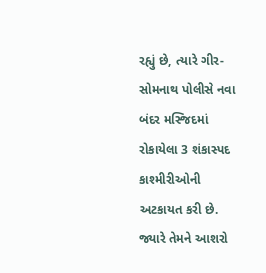રહ્યું છે, ત્યારે ગીર-સોમનાથ પોલીસે નવા બંદર મસ્જિદમાં રોકાયેલા 3 શંકાસ્પદ કાશ્મીરીઓની અટકાયત કરી છે. જ્યારે તેમને આશરો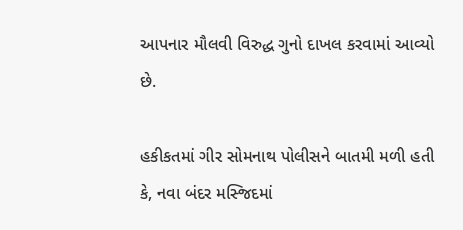આપનાર મૌલવી વિરુદ્ધ ગુનો દાખલ કરવામાં આવ્યો છે.

હકીકતમાં ગીર સોમનાથ પોલીસને બાતમી મળી હતી કે, નવા બંદર મસ્જિદમાં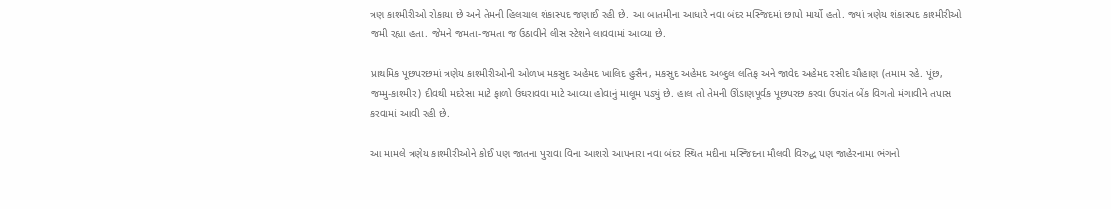ત્રણ કાશ્મીરીઓ રોકાયા છે અને તેમની હિલચાલ શંકાસ્પદ જણાઈ રહી છે. આ બાતમીના આધારે નવા બંદર મસ્જિદમાં છાપો માર્યો હતો. જ્યાં ત્રણેય શંકાસ્પદ કાશ્મીરીઓ જમી રહ્યા હતા. જેમને જમતા-જમતા જ ઉઠાવીને લીસ સ્ટેશને લાવવામાં આવ્યા છે.

પ્રાથમિક પૂછપરછમાં ત્રણેય કાશ્મીરીઓની ઓળખ મકસુદ અહેમદ ખાલિદ હુસૈન, મકસુદ અહેમદ અબ્દુલ લતિફ અને જાવેદ અહેમદ રસીદ ચૌહાણ (તમામ રહે. પૂંછ, જમ્મુ-કાશ્મીર) દીવથી મદરેસા માટે ફાળો ઉઘરાવવા માટે આવ્યા હોવાનું માલૂમ પડ્યું છે. હાલ તો તેમની ઊંડાણપૂર્વક પૂછપરછ કરવા ઉપરાંત બેંક વિગતો મંગાવીને તપાસ કરવામાં આવી રહી છે.

આ મામલે ત્રણેય કાશ્મીરીઓને કોઈ પણ જાતના પુરાવા વિના આશરો આપનારા નવા બંદર સ્થિત મદીના મસ્જિદના મૌલવી વિરુદ્ધ પણ જાહેરનામા ભંગનો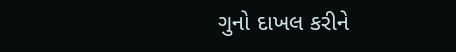ગુનો દાખલ કરીને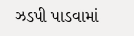ઝડપી પાડવામાં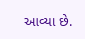આવ્યા છે.